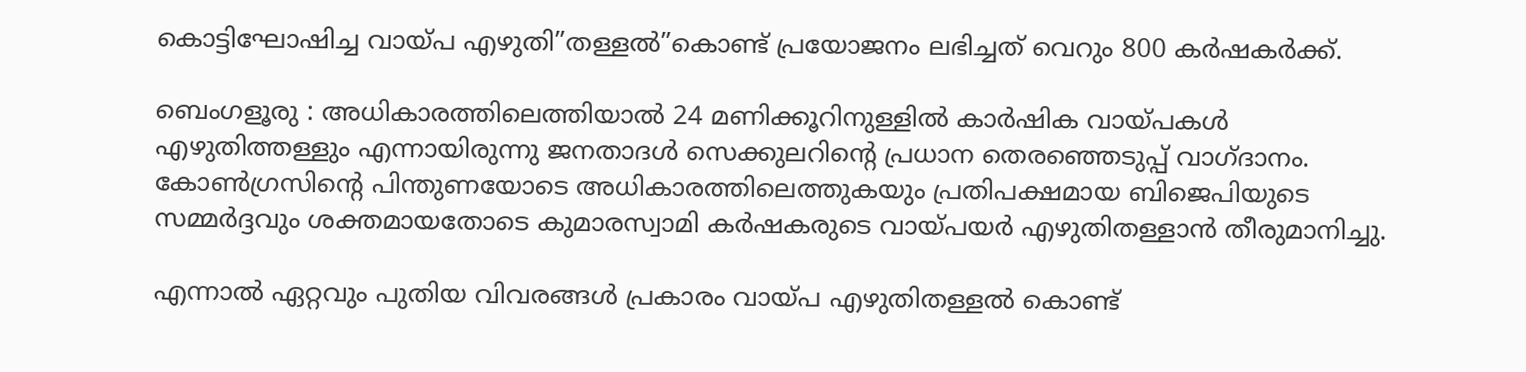കൊട്ടിഘോഷിച്ച വായ്പ എഴുതി”തള്ളൽ”കൊണ്ട് പ്രയോജനം ലഭിച്ചത് വെറും 800 കർഷകർക്ക്.

ബെംഗളൂരു : അധികാരത്തിലെത്തിയാൽ 24 മണിക്കൂറിനുള്ളിൽ കാർഷിക വായ്പകൾ എഴുതിത്തള്ളും എന്നായിരുന്നു ജനതാദൾ സെക്കുലറിന്റെ പ്രധാന തെരഞ്ഞെടുപ്പ് വാഗ്ദാനം. കോൺഗ്രസിന്റെ പിന്തുണയോടെ അധികാരത്തിലെത്തുകയും പ്രതിപക്ഷമായ ബിജെപിയുടെ സമ്മർദ്ദവും ശക്തമായതോടെ കുമാരസ്വാമി കർഷകരുടെ വായ്പയർ എഴുതിതള്ളാൻ തീരുമാനിച്ചു.

എന്നാൽ ഏറ്റവും പുതിയ വിവരങ്ങൾ പ്രകാരം വായ്പ എഴുതിതള്ളൽ കൊണ്ട്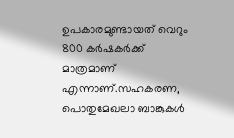ഉപകാരമുണ്ടായത് വെറും 800 കർഷകർക്ക് മാത്രമാണ് എന്നാണ്.സഹകരണ, പൊതുമേഖലാ ബാങ്കുകൾ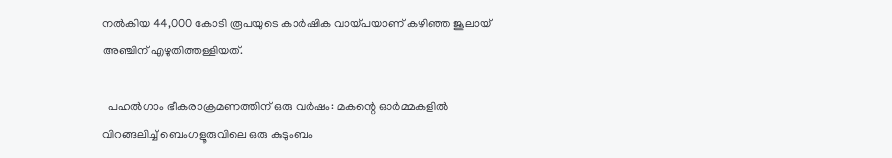നൽകിയ 44,000 കോടി രൂപയുടെ കാർഷിക വായ്പയാണ് കഴിഞ്ഞ ജൂലായ് അഞ്ചിന് എഴുതിത്തള്ളിയത്.

  പഹൽഗാം ഭീകരാക്രമണത്തിന് ഒരു വർഷം: മകന്റെ ഓർമ്മകളിൽ വിറങ്ങലിച്ച് ബെംഗളൂരുവിലെ ഒരു കുടുംബം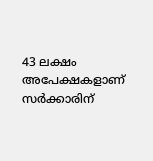43 ലക്ഷം അപേക്ഷകളാണ് സർക്കാരിന്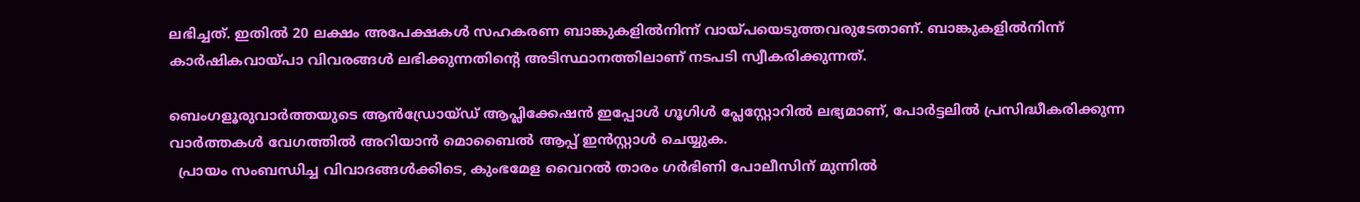ലഭിച്ചത്. ഇതിൽ 20 ലക്ഷം അപേക്ഷകൾ സഹകരണ ബാങ്കുകളിൽനിന്ന് വായ്പയെടുത്തവരുടേതാണ്. ബാങ്കുകളിൽനിന്ന്‌ കാർഷികവായ്പാ വിവരങ്ങൾ ലഭിക്കുന്നതിന്റെ അടിസ്ഥാനത്തിലാണ് നടപടി സ്വീകരിക്കുന്നത്.

ബെംഗളൂരുവാർത്തയുടെ ആൻഡ്രോയ്ഡ് ആപ്ലിക്കേഷൻ ഇപ്പോൾ ഗൂഗിൾ പ്ലേസ്റ്റോറിൽ ലഭ്യമാണ്, പോർട്ടലിൽ പ്രസിദ്ധീകരിക്കുന്ന വാർത്തകൾ വേഗത്തിൽ അറിയാൻ മൊബൈൽ ആപ്പ് ഇൻസ്റ്റാൾ ചെയ്യുക.
  പ്രായം സംബന്ധിച്ച വിവാദങ്ങൾക്കിടെ, കുംഭമേള വൈറൽ താരം ഗർഭിണി പോലീസിന് മുന്നില്‍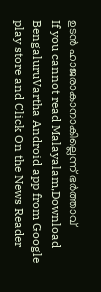ഉടൻ ഹാജരാകാനാകില്ലെന്ന് ഭര്‍ത്താവ്
If you cannot read Malayalam,Download BengaluruVartha Android app from Google play store and Click On the News Reader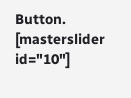Button. [masterslider id="10"]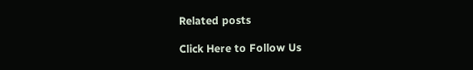Related posts

Click Here to Follow Us